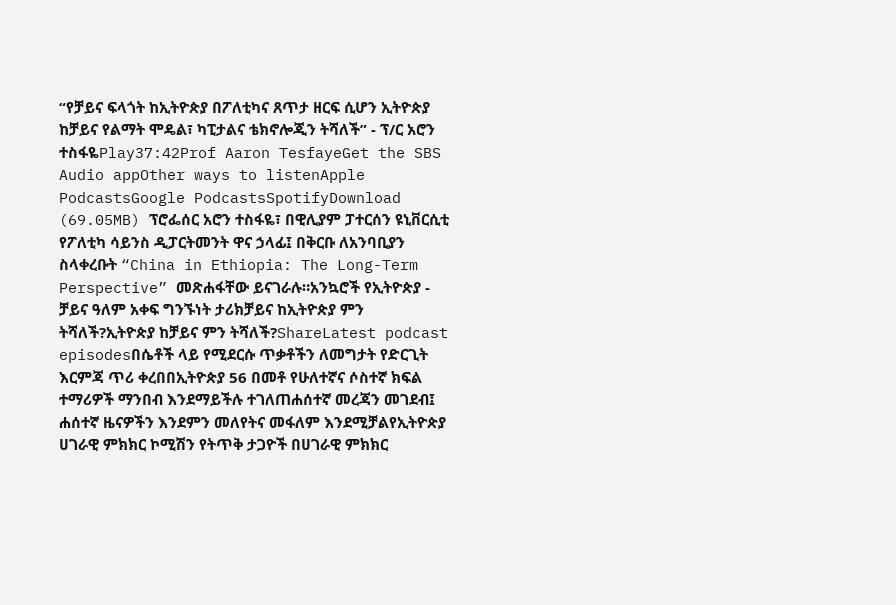“የቻይና ፍላጎት ከኢትዮጵያ በፖለቲካና ጸጥታ ዘርፍ ሲሆን ኢትዮጵያ ከቻይና የልማት ሞዴል፣ ካፒታልና ቴክኖሎጂን ትሻለች” - ፕ/ር አሮን ተስፋዬPlay37:42Prof Aaron TesfayeGet the SBS Audio appOther ways to listenApple PodcastsGoogle PodcastsSpotifyDownload (69.05MB) ፕሮፌሰር አሮን ተስፋዬ፣ በዊሊያም ፓተርሰን ዩኒቨርሲቲ የፖለቲካ ሳይንስ ዲፓርትመንት ዋና ኃላፊ፤ በቅርቡ ለአንባቢያን ስላቀረቡት “China in Ethiopia: The Long-Term Perspective” መጽሐፋቸው ይናገራሉ።አንኳሮች የኢትዮጵያ - ቻይና ዓለም አቀፍ ግንኙነት ታሪክቻይና ከኢትዮጵያ ምን ትሻለች?ኢትዮጵያ ከቻይና ምን ትሻለች?ShareLatest podcast episodesበሴቶች ላይ የሚደርሱ ጥቃቶችን ለመግታት የድርጊት እርምጃ ጥሪ ቀረበበኢትዮጵያ 56 በመቶ የሁለተኛና ሶስተኛ ክፍል ተማሪዎች ማንበብ እንደማይችሉ ተገለጠሐሰተኛ መረጃን መገደብ፤ ሐሰተኛ ዜናዎችን እንደምን መለየትና መፋለም እንደሚቻልየኢትዮጵያ ሀገራዊ ምክክር ኮሚሽን የትጥቅ ታጋዮች በሀገራዊ ምክክር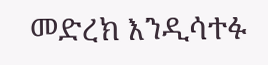መድረክ እንዲሳተፉ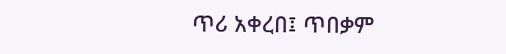ጥሪ አቀረበ፤ ጥበቃም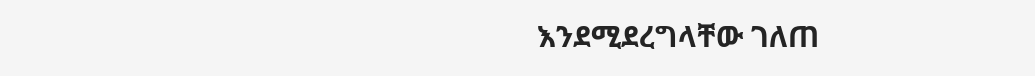እንደሚደረግላቸው ገለጠ